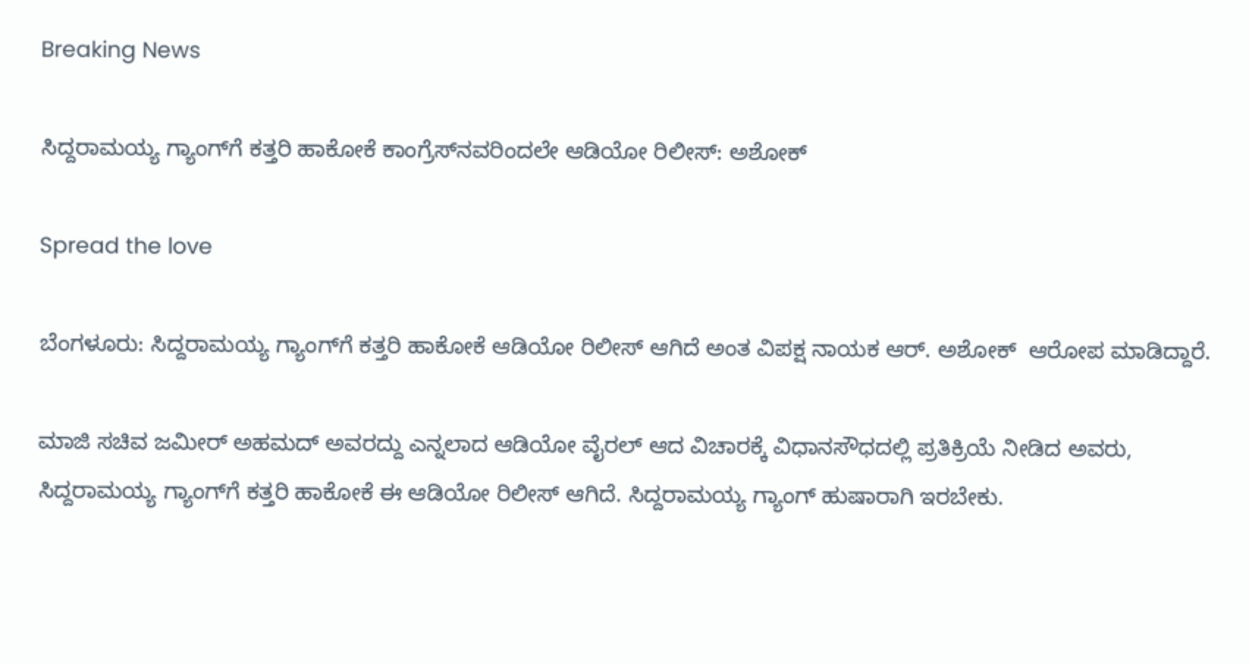Breaking News

ಸಿದ್ದರಾಮಯ್ಯ ಗ್ಯಾಂಗ್‌ಗೆ ಕತ್ತರಿ ಹಾಕೋಕೆ ಕಾಂಗ್ರೆಸ್‌ನವರಿಂದಲೇ ಆಡಿಯೋ ರಿಲೀಸ್: ಅಶೋಕ್‌

Spread the love

ಬೆಂಗಳೂರು: ಸಿದ್ದರಾಮಯ್ಯ ಗ್ಯಾಂಗ್‌ಗೆ ಕತ್ತರಿ ಹಾಕೋಕೆ ಆಡಿಯೋ ರಿಲೀಸ್ ಆಗಿದೆ ಅಂತ ವಿಪಕ್ಷ ನಾಯಕ ಆರ್‌. ಅಶೋಕ್  ಆರೋಪ ಮಾಡಿದ್ದಾರೆ‌.

ಮಾಜಿ ಸಚಿವ ಜಮೀರ್ ಅಹಮದ್ ಅವರದ್ದು ಎನ್ನಲಾದ ಆಡಿಯೋ ವೈರಲ್ ಆದ ವಿಚಾರಕ್ಕೆ ವಿಧಾನಸೌಧದಲ್ಲಿ ಪ್ರತಿಕ್ರಿಯೆ ನೀಡಿದ ಅವರು, ಸಿದ್ದರಾಮಯ್ಯ ಗ್ಯಾಂಗ್‌ಗೆ ಕತ್ತರಿ ಹಾಕೋಕೆ ಈ ಆಡಿಯೋ ರಿಲೀಸ್ ಆಗಿದೆ. ಸಿದ್ದರಾಮಯ್ಯ ಗ್ಯಾಂಗ್ ಹುಷಾರಾಗಿ ಇರಬೇಕು.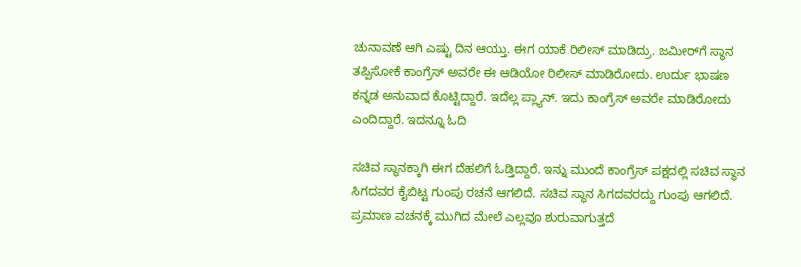ಚುನಾವಣೆ ಆಗಿ ಎಷ್ಟು ದಿನ ಆಯ್ತು‌. ಈಗ ಯಾಕೆ ರಿಲೀಸ್ ಮಾಡಿದ್ರು. ಜಮೀರ್‌ಗೆ ಸ್ಥಾನ ತಪ್ಪಿಸೋಕೆ ಕಾಂಗ್ರೆಸ್ ಅವರೇ ಈ ಆಡಿಯೋ ರಿಲೀಸ್ ಮಾಡಿರೋದು. ಉರ್ದು ಭಾಷಣ ಕನ್ನಡ ಅನುವಾದ ಕೊಟ್ಟಿದ್ದಾರೆ. ಇದೆಲ್ಲ ಪ್ಲ್ಯಾನ್. ಇದು ಕಾಂಗ್ರೆಸ್ ಅವರೇ ಮಾಡಿರೋದು‌ ಎಂದಿದ್ದಾರೆ. ಇದನ್ನೂ ಓದಿ

ಸಚಿವ ಸ್ಥಾನಕ್ಕಾಗಿ ಈಗ ದೆಹಲಿಗೆ ಓಡ್ತಿದ್ದಾರೆ. ಇನ್ನು ಮುಂದೆ ಕಾಂಗ್ರೆಸ್ ಪಕ್ಷದಲ್ಲಿ ಸಚಿವ ಸ್ಥಾನ ಸಿಗದವರ ಕೈಬಿಟ್ಟ ಗುಂಪು ರಚನೆ ಆಗಲಿದೆ. ಸಚಿವ ಸ್ಥಾನ ಸಿಗದವರದ್ದು ಗುಂಪು‌ ಆಗಲಿದೆ. ಪ್ರಮಾಣ ವಚನಕ್ಕೆ ಮುಗಿದ ಮೇಲೆ ಎಲ್ಲವೂ ಶುರುವಾಗುತ್ತದೆ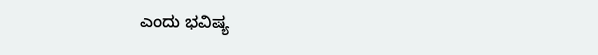ಎಂದು ಭವಿಷ್ಯ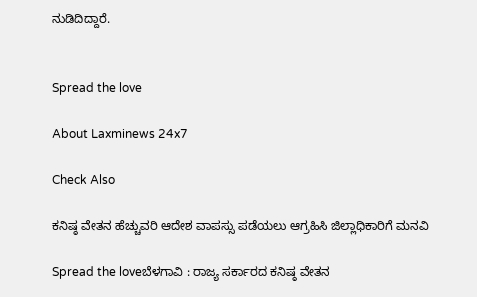ನುಡಿದಿದ್ದಾರೆ.


Spread the love

About Laxminews 24x7

Check Also

ಕನಿಷ್ಠ ವೇತನ ಹೆಚ್ಚುವರಿ ಆದೇಶ ವಾಪಸ್ಸು ಪಡೆಯಲು ಆಗ್ರಹಿಸಿ ಜಿಲ್ಲಾಧಿಕಾರಿಗೆ ಮನವಿ

Spread the loveಬೆಳಗಾವಿ : ರಾಜ್ಯ ಸರ್ಕಾರದ ಕನಿಷ್ಠ ವೇತನ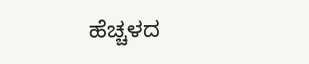ಹೆಚ್ಚಳದ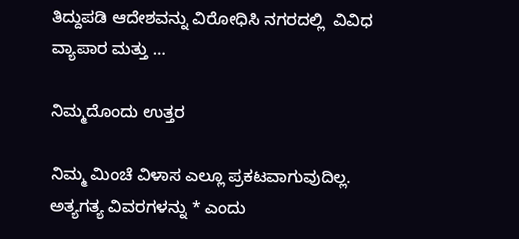ತಿದ್ದುಪಡಿ ಆದೇಶವನ್ನು ವಿರೋಧಿಸಿ ನಗರದಲ್ಲಿ  ವಿವಿಧ ವ್ಯಾಪಾರ ಮತ್ತು …

ನಿಮ್ಮದೊಂದು ಉತ್ತರ

ನಿಮ್ಮ ಮಿಂಚೆ ವಿಳಾಸ ಎಲ್ಲೂ ಪ್ರಕಟವಾಗುವುದಿಲ್ಲ. ಅತ್ಯಗತ್ಯ ವಿವರಗಳನ್ನು * ಎಂದು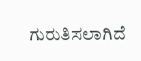ಗುರುತಿಸಲಾಗಿದೆ